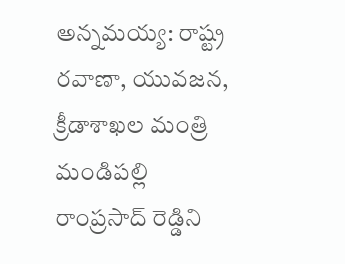అన్నమయ్య: రాష్ట్ర రవాణా, యువజన, క్రీడాశాఖల మంత్రి మండిపల్లి రాంప్రసాద్ రెడ్డిని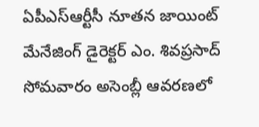ఏపీఎస్ఆర్టీసీ నూతన జాయింట్ మేనేజింగ్ డైరెక్టర్ ఎం. శివప్రసాద్ సోమవారం అసెంబ్లీ ఆవరణలో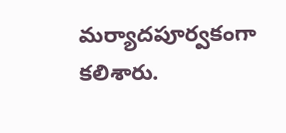మర్యాదపూర్వకంగా కలిశారు.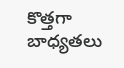కొత్తగా బాధ్యతలు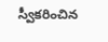స్వీకరించిన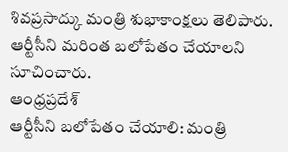శివప్రసాద్కు మంత్రి శుభాకాంక్షలు తెలిపారు. ఆర్టీసీని మరింత బలోపేతం చేయాలని సూచించారు.
ఆంధ్రప్రదేశ్
ఆర్టీసీని బలోపేతం చేయాలి: మంత్రి